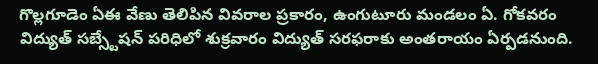గొల్లగూడెం ఏఈ వేణు తెలిపిన వివరాల ప్రకారం, ఉంగుటూరు మండలం ఏ. గోకవరం విద్యుత్ సబ్స్టేషన్ పరిధిలో శుక్రవారం విద్యుత్ సరఫరాకు అంతరాయం ఏర్పడనుంది.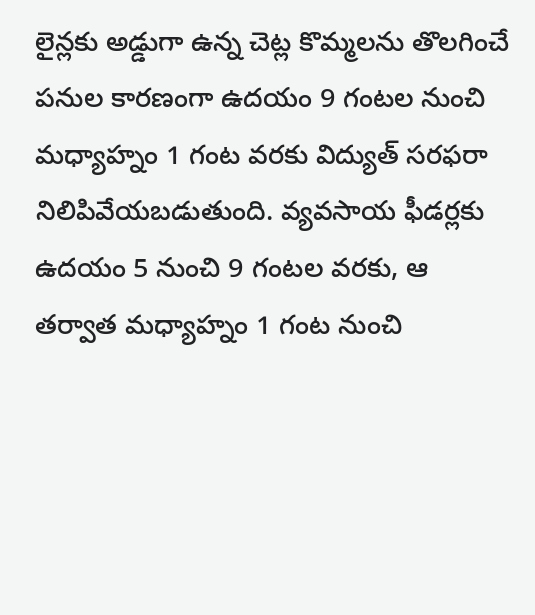లైన్లకు అడ్డుగా ఉన్న చెట్ల కొమ్మలను తొలగించే పనుల కారణంగా ఉదయం 9 గంటల నుంచి మధ్యాహ్నం 1 గంట వరకు విద్యుత్ సరఫరా నిలిపివేయబడుతుంది. వ్యవసాయ ఫీడర్లకు ఉదయం 5 నుంచి 9 గంటల వరకు, ఆ తర్వాత మధ్యాహ్నం 1 గంట నుంచి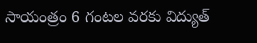సాయంత్రం 6 గంటల వరకు విద్యుత్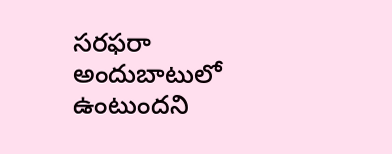సరఫరా అందుబాటులో ఉంటుందని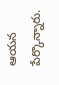ఆయన పేర్కొన్నారు.